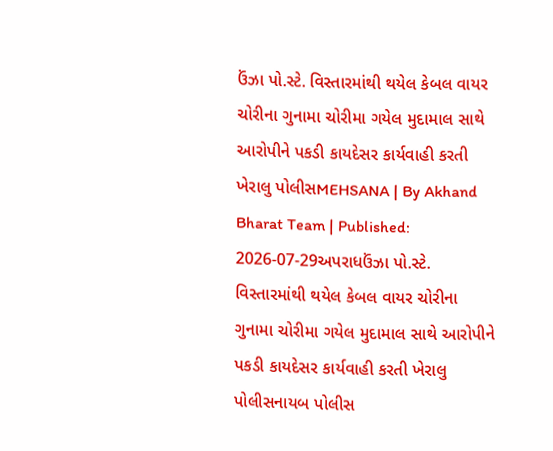ઉંઝા પો.સ્ટે. વિસ્તારમાંથી થયેલ કેબલ વાયર ચોરીના ગુનામા ચોરીમા ગયેલ મુદામાલ સાથે આરોપીને પકડી કાયદેસર કાર્યવાહી કરતી ખેરાલુ પોલીસMEHSANA | By Akhand Bharat Team | Published: 2026-07-29અપરાધઉંઝા પો.સ્ટે. વિસ્તારમાંથી થયેલ કેબલ વાયર ચોરીના ગુનામા ચોરીમા ગયેલ મુદામાલ સાથે આરોપીને પકડી કાયદેસર કાર્યવાહી કરતી ખેરાલુ પોલીસનાયબ પોલીસ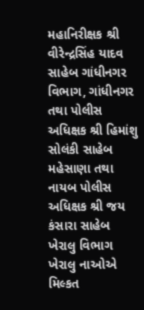મહાનિરીક્ષક શ્રી વીરેન્દ્રસિંહ યાદવ સાહેબ ગાંધીનગર વિભાગ, ગાંધીનગર તથા પોલીસ અધિક્ષક શ્રી હિમાંશુ સોલંકી સાહેબ મહેસાણા તથા નાયબ પોલીસ અધિક્ષક શ્રી જય કંસારા સાહેબ ખેરાલુ વિભાગ ખેરાલુ નાઓએ મિલ્કત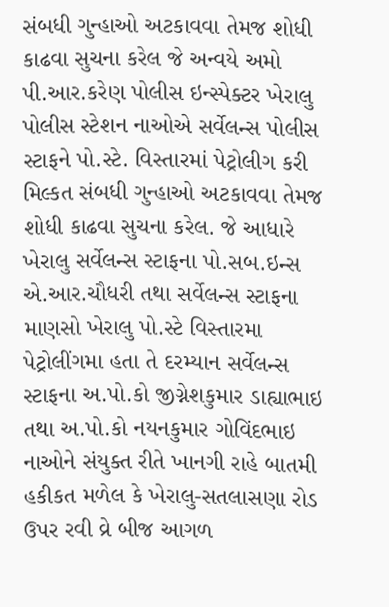સંબધી ગુન્હાઓ અટકાવવા તેમજ શોધી કાઢવા સુચના કરેલ જે અન્વયે અમો પી.આર.કરેણ પોલીસ ઇન્સ્પેક્ટર ખેરાલુ પોલીસ સ્ટેશન નાઓએ સર્વેલન્સ પોલીસ સ્ટાફને પો.સ્ટે. વિસ્તારમાં પેટ્રોલીગ કરી મિલ્કત સંબધી ગુન્હાઓ અટકાવવા તેમજ શોધી કાઢવા સુચના કરેલ. જે આધારે ખેરાલુ સર્વેલન્સ સ્ટાફના પો.સબ.ઇન્સ એ.આર.ચૌધરી તથા સર્વેલન્સ સ્ટાફના માણસો ખેરાલુ પો.સ્ટે વિસ્તારમા પેટ્રોલીંગમા હતા તે દરમ્યાન સર્વેલન્સ સ્ટાફના અ.પો.કો જીગ્નેશકુમાર ડાહ્યાભાઇ તથા અ.પો.કો નયનકુમાર ગોવિંદભાઇ નાઓને સંયુક્ત રીતે ખાનગી રાહે બાતમી હકીકત મળેલ કે ખેરાલુ-સતલાસણા રોડ ઉપર રવી વ્રે બીજ આગળ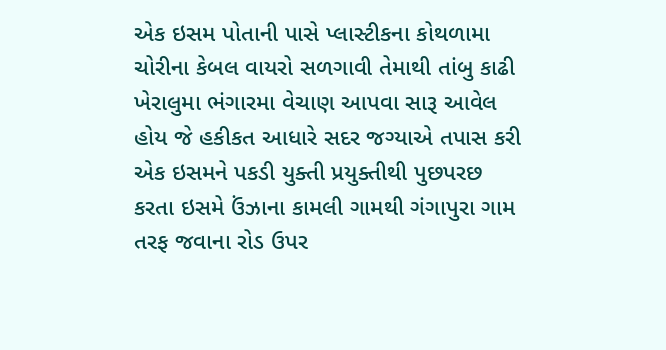એક ઇસમ પોતાની પાસે પ્લાસ્ટીકના કોથળામા ચોરીના કેબલ વાયરો સળગાવી તેમાથી તાંબુ કાઢી ખેરાલુમા ભંગારમા વેચાણ આપવા સારૂ આવેલ હોય જે હકીકત આધારે સદર જગ્યાએ તપાસ કરી એક ઇસમને પકડી યુક્તી પ્રયુક્તીથી પુછપરછ કરતા ઇસમે ઉંઝાના કામલી ગામથી ગંગાપુરા ગામ તરફ જવાના રોડ ઉપર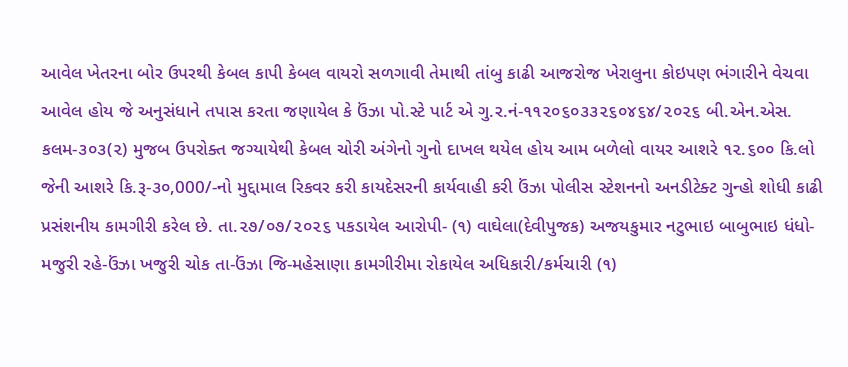આવેલ ખેતરના બોર ઉપરથી કેબલ કાપી કેબલ વાયરો સળગાવી તેમાથી તાંબુ કાઢી આજરોજ ખેરાલુના કોઇપણ ભંગારીને વેચવા આવેલ હોય જે અનુસંધાને તપાસ કરતા જણાયેલ કે ઉંઝા પો.સ્ટે પાર્ટ એ ગુ.ર.નં-૧૧૨૦૬૦૩૩૨૬૦૪૬૪/૨૦૨૬ બી.એન.એસ. કલમ-૩૦૩(૨) મુજબ ઉપરોક્ત જગ્યાયેથી કેબલ ચોરી અંગેનો ગુનો દાખલ થયેલ હોય આમ બળેલો વાયર આશરે ૧૨.૬૦૦ કિ.લો જેની આશરે કિ.રૂ-૩૦,000/-નો મુદ્દામાલ રિકવર કરી કાયદેસરની કાર્યવાહી કરી ઉંઝા પોલીસ સ્ટેશનનો અનડીટેક્ટ ગુન્હો શોધી કાઢી પ્રસંશનીય કામગીરી કરેલ છે. તા.૨૭/૦૭/૨૦૨૬ પકડાયેલ આરોપી- (૧) વાઘેલા(દેવીપુજક) અજયકુમાર નટુભાઇ બાબુભાઇ ધંધો-મજુરી રહે-ઉંઝા ખજુરી ચોક તા-ઉંઝા જિ-મહેસાણા કામગીરીમા રોકાયેલ અધિકારી/કર્મચારી (૧)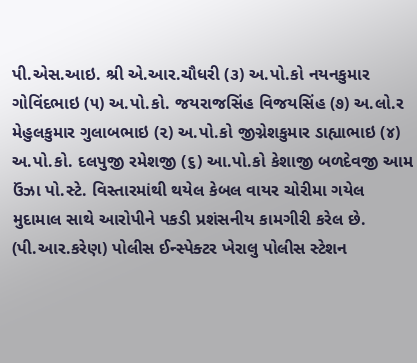પી.એસ.આઇ. શ્રી એ.આર.ચૌધરી (૩) અ.પો.કો નયનકુમાર ગોવિંદભાઇ (૫) અ.પો.કો. જયરાજસિંહ વિજયસિંહ (૭) અ.લો.ર મેહુલકુમાર ગુલાબભાઇ (૨) અ.પો.કો જીગ્નેશકુમાર ડાહ્યાભાઇ (૪) અ.પો.કો. દલપુજી રમેશજી (૬) આ.પો.કો કેશાજી બળદેવજી આમ ઉંઝા પો.સ્ટે. વિસ્તારમાંથી થયેલ કેબલ વાયર ચોરીમા ગયેલ મુદામાલ સાથે આરોપીને પકડી પ્રશંસનીય કામગીરી કરેલ છે. (પી.આર.કરેણ) પોલીસ ઈન્સ્પેક્ટર ખેરાલુ પોલીસ સ્ટેશન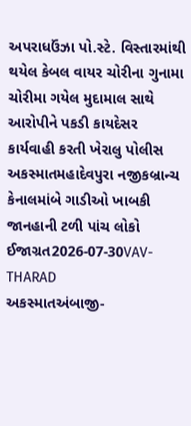અપરાધઉંઝા પો.સ્ટે. વિસ્તારમાંથી થયેલ કેબલ વાયર ચોરીના ગુનામા ચોરીમા ગયેલ મુદામાલ સાથે આરોપીને પકડી કાયદેસર કાર્યવાહી કરતી ખેરાલુ પોલીસ
અકસ્માતમહાદેવપુરા નજીકબ્રાન્ચ કેનાલમાંબે ગાડીઓ ખાબકી જાનહાની ટળી પાંચ લોકો ઈજાગ્રત2026-07-30VAV-THARAD
અકસ્માતઅંબાજી-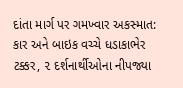દાંતા માર્ગ પર ગમખ્વાર અકસ્માત: કાર અને બાઇક વચ્ચે ધડાકાભેર ટક્કર, ૨ દર્શનાર્થીઓના નીપજ્યા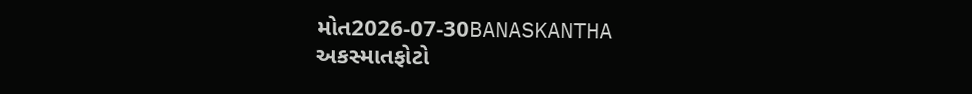મોત2026-07-30BANASKANTHA
અકસ્માતફોટો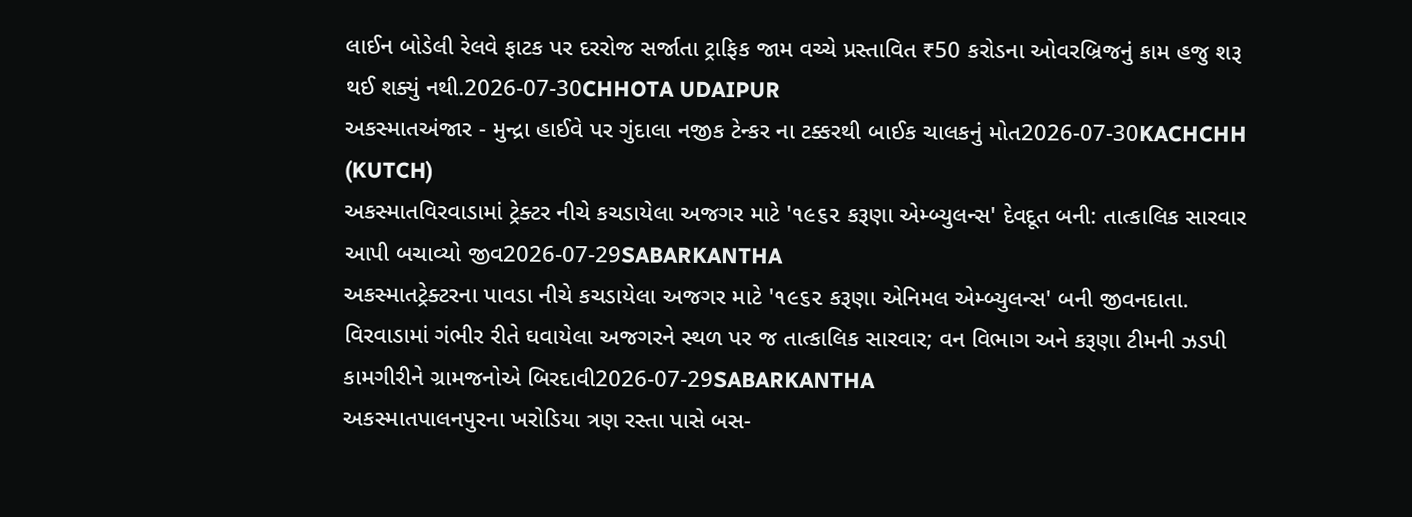લાઈન બોડેલી રેલવે ફાટક પર દરરોજ સર્જાતા ટ્રાફિક જામ વચ્ચે પ્રસ્તાવિત ₹50 કરોડના ઓવરબ્રિજનું કામ હજુ શરૂ થઈ શક્યું નથી.2026-07-30CHHOTA UDAIPUR
અકસ્માતઅંજાર - મુન્દ્રા હાઈવે પર ગુંદાલા નજીક ટેન્કર ના ટક્કરથી બાઈક ચાલકનું મોત2026-07-30KACHCHH (KUTCH)
અકસ્માતવિરવાડામાં ટ્રેક્ટર નીચે કચડાયેલા અજગર માટે '૧૯૬૨ કરૂણા એમ્બ્યુલન્સ' દેવદૂત બની: તાત્કાલિક સારવાર આપી બચાવ્યો જીવ2026-07-29SABARKANTHA
અકસ્માતટ્રેક્ટરના પાવડા નીચે કચડાયેલા અજગર માટે '૧૯૬૨ કરૂણા એનિમલ એમ્બ્યુલન્સ' બની જીવનદાતા. વિરવાડામાં ગંભીર રીતે ઘવાયેલા અજગરને સ્થળ પર જ તાત્કાલિક સારવાર; વન વિભાગ અને કરૂણા ટીમની ઝડપી કામગીરીને ગ્રામજનોએ બિરદાવી2026-07-29SABARKANTHA
અકસ્માતપાલનપુરના ખરોડિયા ત્રણ રસ્તા પાસે બસ-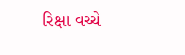રિક્ષા વચ્ચે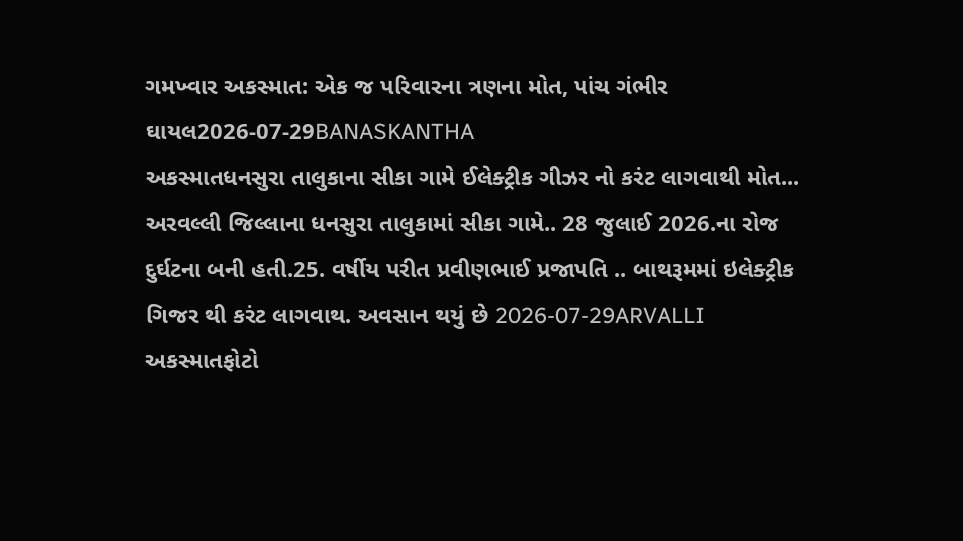ગમખ્વાર અકસ્માત: એક જ પરિવારના ત્રણના મોત, પાંચ ગંભીર ઘાયલ2026-07-29BANASKANTHA
અકસ્માતધનસુરા તાલુકાના સીકા ગામે ઈલેક્ટ્રીક ગીઝર નો કરંટ લાગવાથી મોત... અરવલ્લી જિલ્લાના ધનસુરા તાલુકામાં સીકા ગામે.. 28 જુલાઈ 2026.ના રોજ દુર્ઘટના બની હતી.25. વર્ષીય પરીત પ્રવીણભાઈ પ્રજાપતિ .. બાથરૂમમાં ઇલેક્ટ્રીક ગિજર થી કરંટ લાગવાથ. અવસાન થયું છે 2026-07-29ARVALLI
અકસ્માતફોટો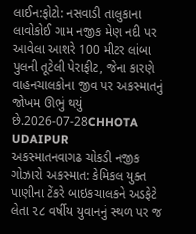લાઈન:ફોટો: નસવાડી તાલુકાના લાવોકોઈ ગામ નજીક મેણ નદી પર આવેલા આશરે 100 મીટર લાંબા પુલની તૂટેલી પેરાફીટ, જેના કારણે વાહનચાલકોના જીવ પર અકસ્માતનું જોખમ ઊભું થયું છે.2026-07-28CHHOTA UDAIPUR
અકસ્માતનવાગઢ ચોકડી નજીક ગોઝારો અકસ્માત: કેમિકલ યુક્ત પાણીના ટેંકરે બાઇકચાલકને અડફેટે લેતા ૨૮ વર્ષીય યુવાનનું સ્થળ પર જ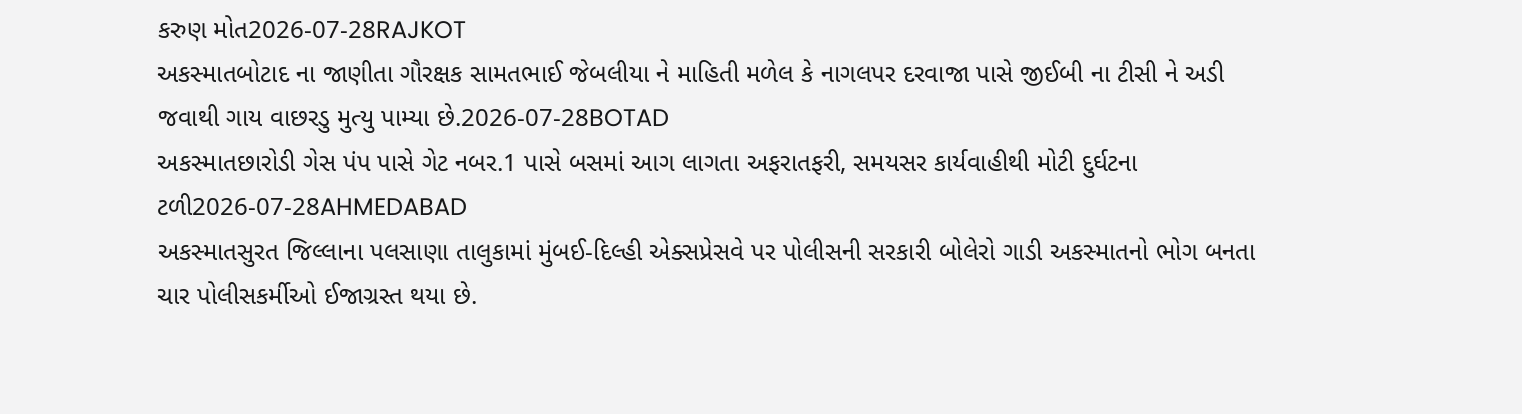કરુણ મોત2026-07-28RAJKOT
અકસ્માતબોટાદ ના જાણીતા ગૌરક્ષક સામતભાઈ જેબલીયા ને માહિતી મળેલ કે નાગલપર દરવાજા પાસે જીઈબી ના ટીસી ને અડી જવાથી ગાય વાછરડુ મુત્યુ પામ્યા છે.2026-07-28BOTAD
અકસ્માતછારોડી ગેસ પંપ પાસે ગેટ નબર.1 પાસે બસમાં આગ લાગતા અફરાતફરી, સમયસર કાર્યવાહીથી મોટી દુર્ઘટના ટળી2026-07-28AHMEDABAD
અકસ્માતસુરત જિલ્લાના પલસાણા તાલુકામાં મુંબઈ-દિલ્હી એક્સપ્રેસવે પર પોલીસની સરકારી બોલેરો ગાડી અકસ્માતનો ભોગ બનતા ચાર પોલીસકર્મીઓ ઈજાગ્રસ્ત થયા છે.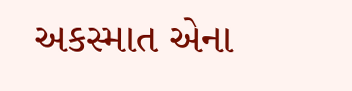અકસ્માત એના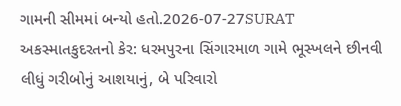ગામની સીમમાં બન્યો હતો.2026-07-27SURAT
અકસ્માતકુદરતનો કેર: ધરમપુરના સિંગારમાળ ગામે ભૂસ્ખલને છીનવી લીધું ગરીબોનું આશયાનું, બે પરિવારો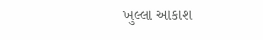ખુલ્લા આકાશ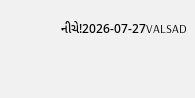નીચે!2026-07-27VALSAD